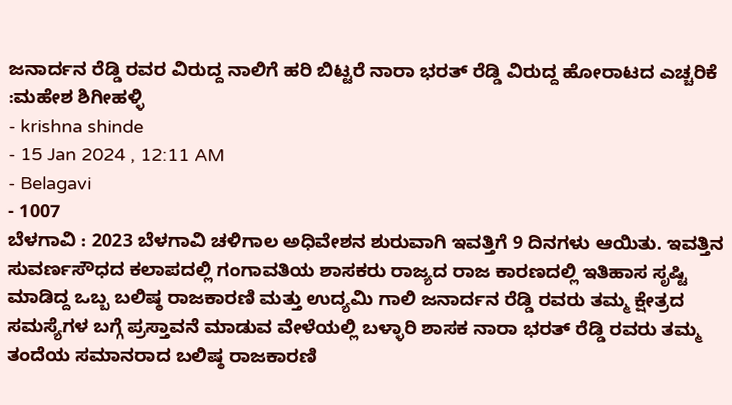ಜನಾರ್ದನ ರೆಡ್ಡಿ ರವರ ವಿರುದ್ದ ನಾಲಿಗೆ ಹರಿ ಬಿಟ್ಟರೆ ನಾರಾ ಭರತ್ ರೆಡ್ಡಿ ವಿರುದ್ದ ಹೋರಾಟದ ಎಚ್ಚರಿಕೆ :ಮಹೇಶ ಶಿಗೀಹಳ್ಳಿ
- krishna shinde
- 15 Jan 2024 , 12:11 AM
- Belagavi
- 1007
ಬೆಳಗಾವಿ : 2023 ಬೆಳಗಾವಿ ಚಳಿಗಾಲ ಅಧಿವೇಶನ ಶುರುವಾಗಿ ಇವತ್ತಿಗೆ 9 ದಿನಗಳು ಆಯಿತು. ಇವತ್ತಿನ ಸುವರ್ಣಸೌಧದ ಕಲಾಪದಲ್ಲಿ ಗಂಗಾವತಿಯ ಶಾಸಕರು ರಾಜ್ಯದ ರಾಜ ಕಾರಣದಲ್ಲಿ ಇತಿಹಾಸ ಸೃಷ್ಟಿ ಮಾಡಿದ್ದ ಒಬ್ಬ ಬಲಿಷ್ಠ ರಾಜಕಾರಣಿ ಮತ್ತು ಉದ್ಯಮಿ ಗಾಲಿ ಜನಾರ್ದನ ರೆಡ್ಡಿ ರವರು ತಮ್ಮ ಕ್ಷೇತ್ರದ ಸಮಸ್ಯೆಗಳ ಬಗ್ಗೆ ಪ್ರಸ್ತಾವನೆ ಮಾಡುವ ವೇಳೆಯಲ್ಲಿ ಬಳ್ಳಾರಿ ಶಾಸಕ ನಾರಾ ಭರತ್ ರೆಡ್ಡಿ ರವರು ತಮ್ಮ ತಂದೆಯ ಸಮಾನರಾದ ಬಲಿಷ್ಠ ರಾಜಕಾರಣಿ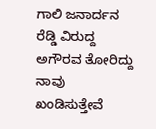ಗಾಲಿ ಜನಾರ್ದನ ರೆಡ್ಡಿ ವಿರುದ್ದ ಅಗೌರವ ತೋರಿದ್ದು ನಾವು ಖಂಡಿಸುತ್ತೇವೆ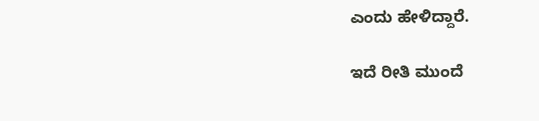ಎಂದು ಹೇಳಿದ್ದಾರೆ.

ಇದೆ ರೀತಿ ಮುಂದೆ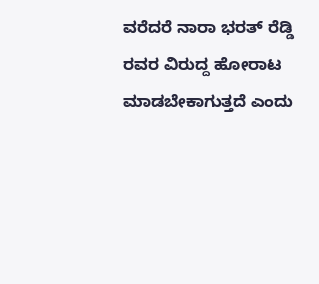ವರೆದರೆ ನಾರಾ ಭರತ್ ರೆಡ್ಡಿ ರವರ ವಿರುದ್ದ ಹೋರಾಟ ಮಾಡಬೇಕಾಗುತ್ತದೆ ಎಂದು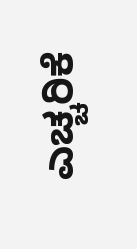ಎಚ್ಚರಿಕೆ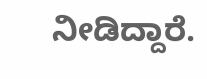ನೀಡಿದ್ದಾರೆ.